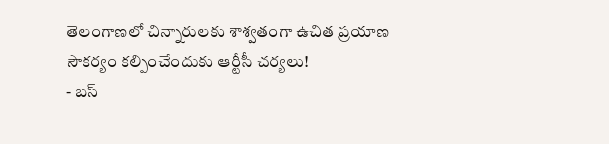తెలంగాణలో చిన్నారులకు శాశ్వతంగా ఉచిత ప్రయాణ సౌకర్యం కల్పించేందుకు ఆర్టీసీ చర్యలు!
- బస్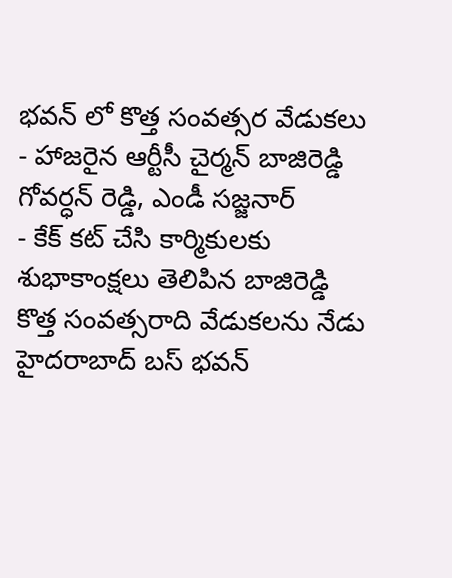భవన్ లో కొత్త సంవత్సర వేడుకలు
- హాజరైన ఆర్టీసీ చైర్మన్ బాజిరెడ్డి గోవర్ధన్ రెడ్డి, ఎండీ సజ్జనార్
- కేక్ కట్ చేసి కార్మికులకు శుభాకాంక్షలు తెలిపిన బాజిరెడ్డి
కొత్త సంవత్సరాది వేడుకలను నేడు హైదరాబాద్ బస్ భవన్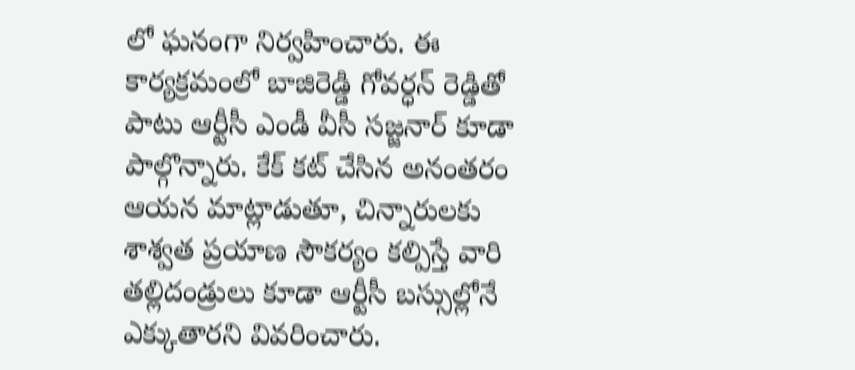లో ఘనంగా నిర్వహించారు. ఈ కార్యక్రమంలో బాజిరెడ్డి గోవర్ధన్ రెడ్డితో పాటు ఆర్టీసీ ఎండీ వీసీ సజ్జనార్ కూడా పాల్గొన్నారు. కేక్ కట్ చేసిన అనంతరం ఆయన మాట్లాడుతూ, చిన్నారులకు శాశ్వత ప్రయాణ సౌకర్యం కల్పిస్తే వారి తల్లిదండ్రులు కూడా ఆర్టీసీ బస్సుల్లోనే ఎక్కుతారని వివరించారు.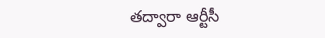తద్వారా ఆర్టీసీ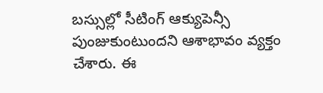బస్సుల్లో సీటింగ్ ఆక్యుపెన్సీ పుంజుకుంటుందని ఆశాభావం వ్యక్తం చేశారు. ఈ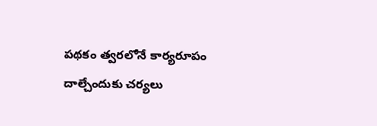పథకం త్వరలోనే కార్యరూపం దాల్చేందుకు చర్యలు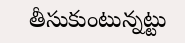తీసుకుంటున్నట్టు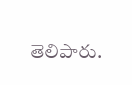తెలిపారు.